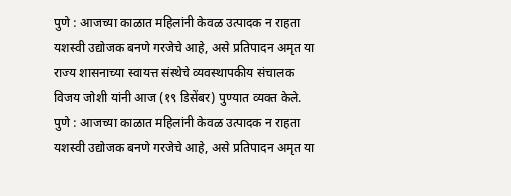पुणे : आजच्या काळात महिलांनी केवळ उत्पादक न राहता यशस्वी उद्योजक बनणे गरजेचे आहे, असे प्रतिपादन अमृत या राज्य शासनाच्या स्वायत्त संस्थेचे व्यवस्थापकीय संचालक विजय जोशी यांनी आज (१९ डिसेंबर) पुण्यात व्यक्त केले.
पुणे : आजच्या काळात महिलांनी केवळ उत्पादक न राहता यशस्वी उद्योजक बनणे गरजेचे आहे, असे प्रतिपादन अमृत या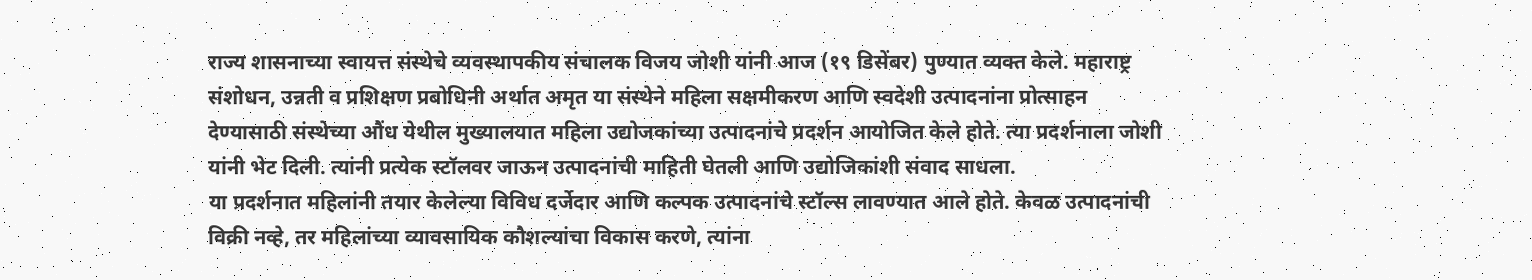राज्य शासनाच्या स्वायत्त संस्थेचे व्यवस्थापकीय संचालक विजय जोशी यांनी आज (१९ डिसेंबर) पुण्यात व्यक्त केले. महाराष्ट्र संशोधन, उन्नती व प्रशिक्षण प्रबोधिनी अर्थात अमृत या संस्थेने महिला सक्षमीकरण आणि स्वदेशी उत्पादनांना प्रोत्साहन देण्यासाठी संस्थेच्या औंध येथील मुख्यालयात महिला उद्योजकांच्या उत्पादनांचे प्रदर्शन आयोजित केले होते. त्या प्रदर्शनाला जोशी यांनी भेट दिली. त्यांनी प्रत्येक स्टॉलवर जाऊन उत्पादनांची माहिती घेतली आणि उद्योजिकांशी संवाद साधला.
या प्रदर्शनात महिलांनी तयार केलेल्या विविध दर्जेदार आणि कल्पक उत्पादनांचे स्टॉल्स लावण्यात आले होते. केवळ उत्पादनांची विक्री नव्हे, तर महिलांच्या व्यावसायिक कौशल्यांचा विकास करणे, त्यांना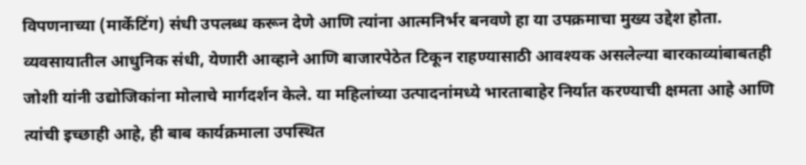विपणनाच्या (मार्केटिंग) संधी उपलब्ध करून देणे आणि त्यांना आत्मनिर्भर बनवणे हा या उपक्रमाचा मुख्य उद्देश होता.
व्यवसायातील आधुनिक संधी, येणारी आव्हाने आणि बाजारपेठेत टिकून राहण्यासाठी आवश्यक असलेल्या बारकाव्यांबाबतही जोशी यांनी उद्योजिकांना मोलाचे मार्गदर्शन केले. या महिलांच्या उत्पादनांमध्ये भारताबाहेर निर्यात करण्याची क्षमता आहे आणि त्यांची इच्छाही आहे, ही बाब कार्यक्रमाला उपस्थित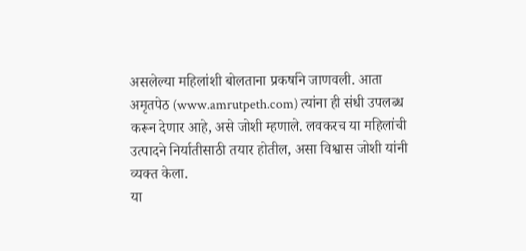असलेल्या महिलांशी बोलताना प्रकर्षाने जाणवली. आता अमृतपेठ (www.amrutpeth.com) त्यांना ही संधी उपलब्ध करून देणार आहे, असे जोशी म्हणाले. लवकरच या महिलांची उत्पादने निर्यातीसाठी तयार होतील, असा विश्वास जोशी यांनी व्यक्त केला.
या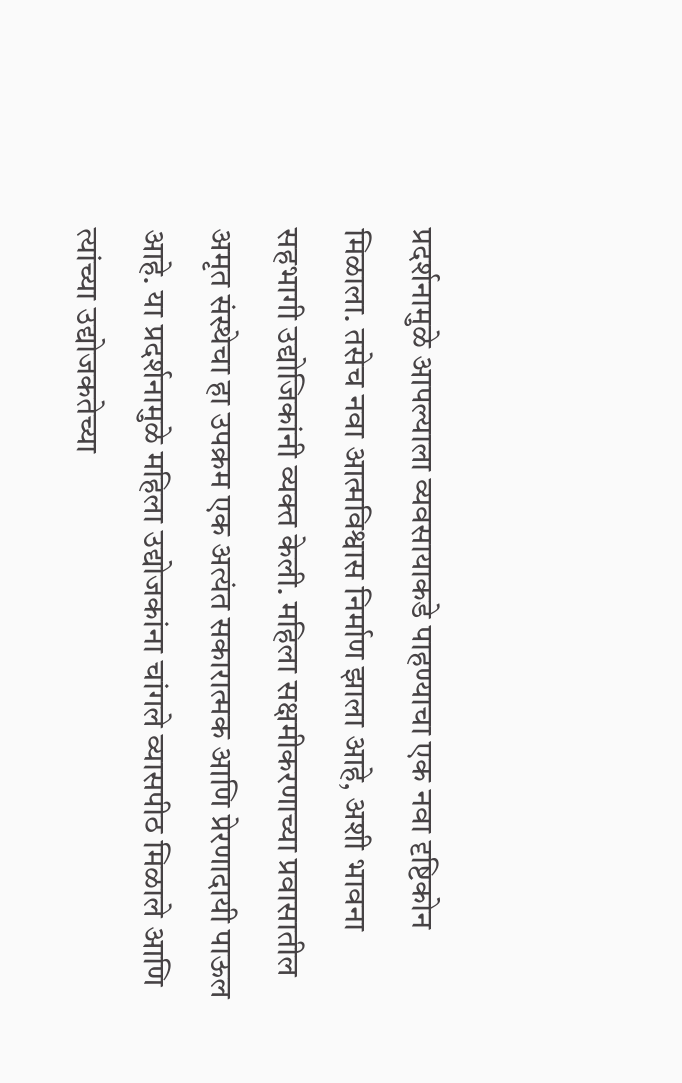प्रदर्शनामुळे आपल्याला व्यवसायाकडे पाहण्याचा एक नवा दृष्टिकोन मिळाला. तसेच नवा आत्मविश्वास निर्माण झाला आहे, अशी भावना सहभागी उद्योजिकांनी व्यक्त केली. महिला सक्षमीकरणाच्या प्रवासातील अमृत संस्थेचा हा उपक्रम एक अत्यंत सकारात्मक आणि प्रेरणादायी पाऊल आहे. या प्रदर्शनामुळे महिला उद्योजकांना चांगले व्यासपीठ मिळाले आणि त्यांच्या उद्योजकतेच्या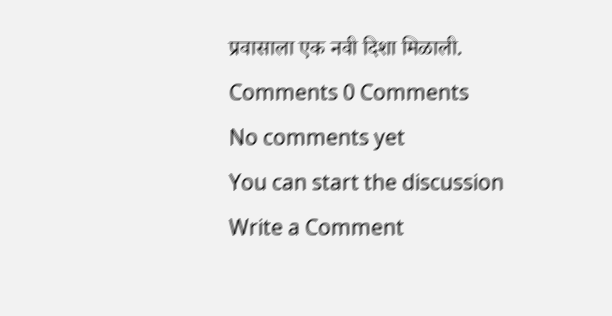प्रवासाला एक नवी दिशा मिळाली.
Comments 0 Comments
No comments yet
You can start the discussion
Write a Comment